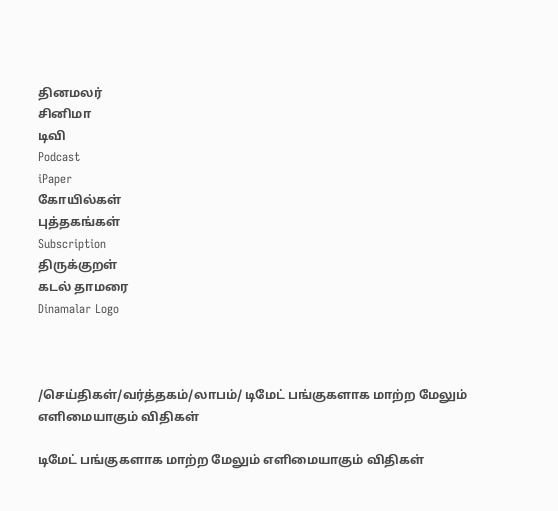தினமலர்
சினிமா
டிவி
Podcast
iPaper
கோயில்கள்
புத்தகங்கள்
Subscription
திருக்குறள்
கடல் தாமரை
Dinamalar Logo



/செய்திகள்/வர்த்தகம்/லாபம்/ டிமேட் பங்குகளாக மாற்ற மேலும் எளிமையாகும் விதிகள்

டிமேட் பங்குகளாக மாற்ற மேலும் எளிமையாகும் விதிகள்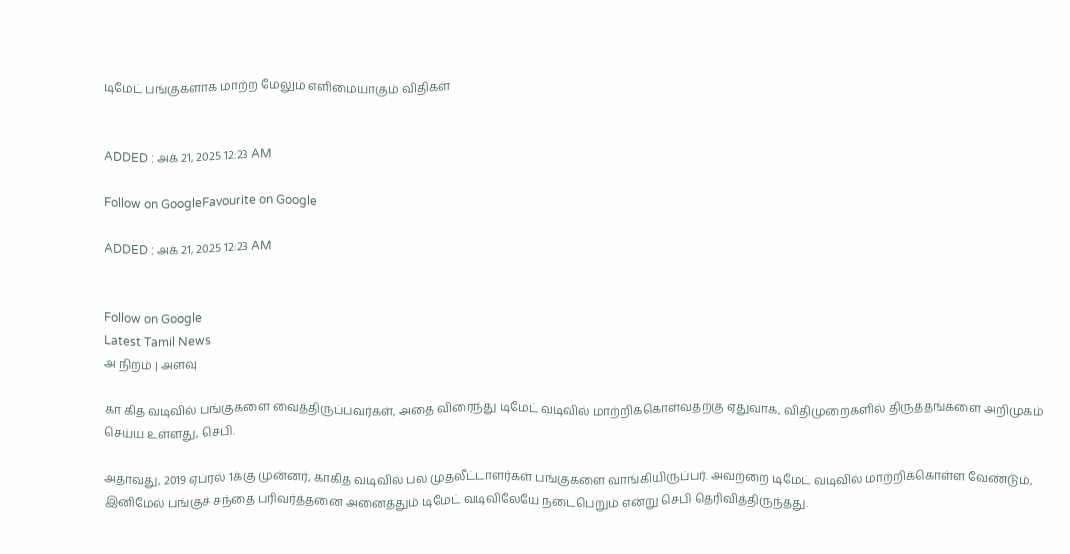டிமேட் பங்குகளாக மாற்ற மேலும் எளிமையாகும் விதிகள்


ADDED : அக் 21, 2025 12:23 AM

Follow on GoogleFavourite on Google

ADDED : அக் 21, 2025 12:23 AM


Follow on Google
Latest Tamil News
அ நிறம் | அளவு

கா கித வடிவில் பங்குகளை வைத்திருப்பவர்கள், அதை விரைந்து டிமேட் வடிவில் மாற்றிக்கொள்வதற்கு ஏதுவாக, விதிமுறைகளில் திருத்தங்களை அறிமுகம் செய்ய உள்ளது, செபி.

அதாவது, 2019 ஏப்ரல் 1க்கு முன்னர், காகித வடிவில் பல முதலீட்டாளர்கள் பங்குகளை வாங்கியிருப்பர். அவற்றை டிமேட் வடிவில் மாற்றிக்கொள்ள வேண்டும், இனிமேல் பங்குச் சந்தை பரிவர்த்தனை அனைத்தும் டிமேட் வடிவிலேயே நடைபெறும் என்று செபி தெரிவித்திருந்தது.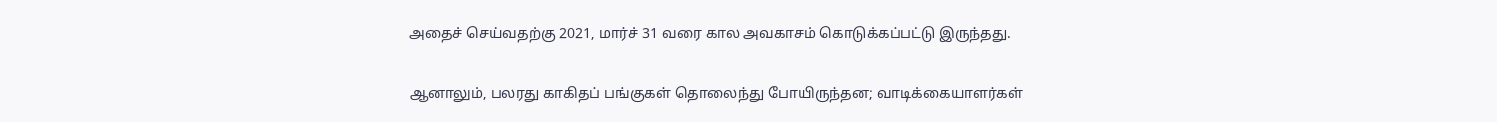அதைச் செய்வதற்கு 2021, மார்ச் 31 வரை கால அவகாசம் கொடுக்கப்பட்டு இருந்தது.

ஆனாலும், பலரது காகிதப் பங்குகள் தொலைந்து போயிருந்தன; வாடிக்கையாளர்கள்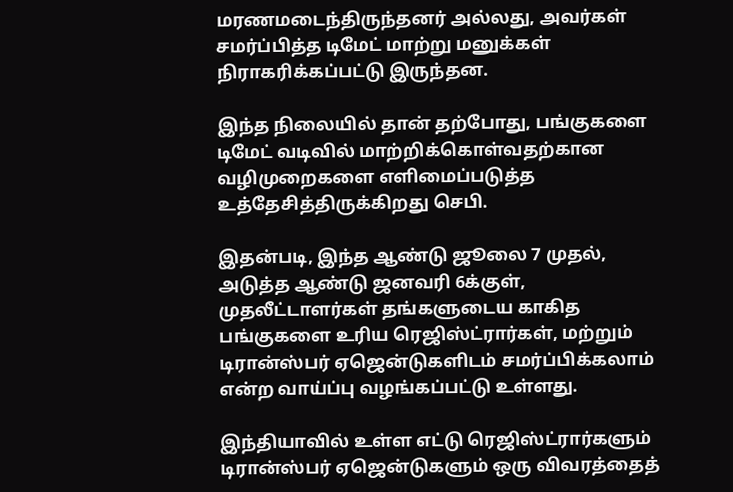மரணமடைந்திருந்தனர் அல்லது, அவர்கள் சமர்ப்பித்த டிமேட் மாற்று மனுக்கள் நிராகரிக்கப்பட்டு இருந்தன.

இந்த நிலையில் தான் தற்போது, பங்குகளை டிமேட் வடிவில் மாற்றிக்கொள்வதற்கான வழிமுறைகளை எளிமைப்படுத்த உத்தேசித்திருக்கிறது செபி.

இதன்படி, இந்த ஆண்டு ஜூலை 7 முதல், அடுத்த ஆண்டு ஜனவரி 6க்குள், முதலீட்டாளர்கள் தங்களுடைய காகித பங்குகளை உரிய ரெஜிஸ்ட்ரார்கள், மற்றும் டிரான்ஸ்பர் ஏஜென்டுகளிடம் சமர்ப்பிக்கலாம் என்ற வாய்ப்பு வழங்கப்பட்டு உள்ளது.

இந்தியாவில் உள்ள எட்டு ரெஜிஸ்ட்ரார்களும் டிரான்ஸ்பர் ஏஜென்டுகளும் ஒரு விவரத்தைத்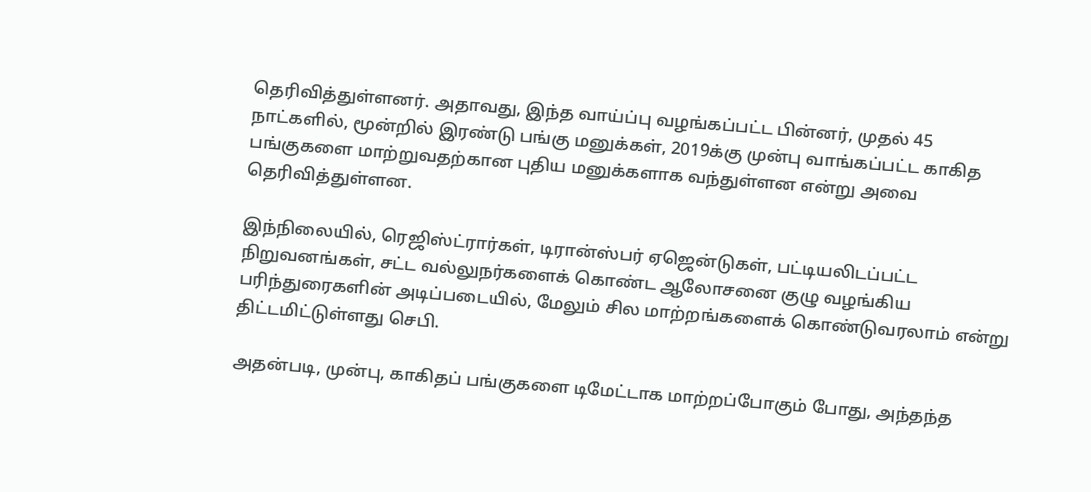தெரிவித்துள்ளனர். அதாவது, இந்த வாய்ப்பு வழங்கப்பட்ட பின்னர், முதல் 45 நாட்களில், மூன்றில் இரண்டு பங்கு மனுக்கள், 2019க்கு முன்பு வாங்கப்பட்ட காகித பங்குகளை மாற்றுவதற்கான புதிய மனுக்களாக வந்துள்ளன என்று அவை தெரிவித்துள்ளன.

இந்நிலையில், ரெஜிஸ்ட்ரார்கள், டிரான்ஸ்பர் ஏஜென்டுகள், பட்டியலிடப்பட்ட நிறுவனங்கள், சட்ட வல்லுநர்களைக் கொண்ட ஆலோசனை குழு வழங்கிய பரிந்துரைகளின் அடிப்படையில், மேலும் சில மாற்றங்களைக் கொண்டுவரலாம் என்று திட்டமிட்டுள்ளது செபி.

அதன்படி, முன்பு, காகிதப் பங்குகளை டிமேட்டாக மாற்றப்போகும் போது, அந்தந்த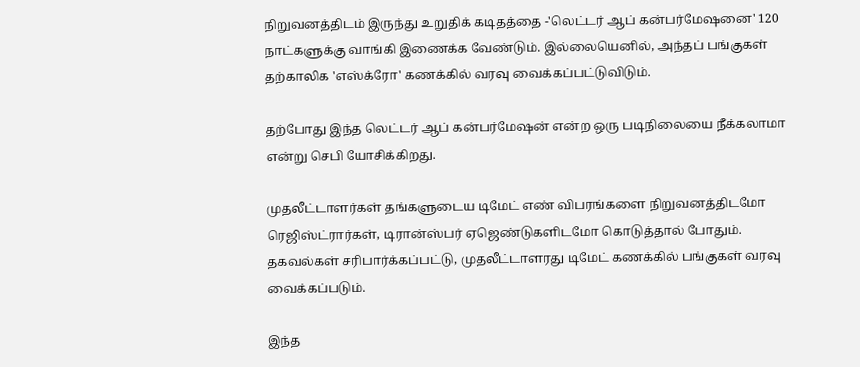நிறுவனத்திடம் இருந்து உறுதிக் கடிதத்தை -'லெட்டர் ஆப் கன்பர்மேஷனை' 120 நாட்களுக்கு வாங்கி இணைக்க வேண்டும். இல்லையெனில், அந்தப் பங்குகள் தற்காலிக 'எஸ்க்ரோ' கணக்கில் வரவு வைக்கப்பட்டுவிடும்.

தற்போது இந்த லெட்டர் ஆப் கன்பர்மேஷன் என்ற ஒரு படிநிலையை நீக்கலாமா என்று செபி யோசிக்கிறது.

முதலீட்டாளர்கள் தங்களுடைய டிமேட் எண் விபரங்களை நிறுவனத்திடமோ ரெஜிஸ்ட்ரார்கள், டிரான்ஸ்பர் ஏஜெண்டுகளிடமோ கொடுத்தால் போதும். தகவல்கள் சரிபார்க்கப்பட்டு, முதலீட்டாளரது டிமேட் கணக்கில் பங்குகள் வரவு வைக்கப்படும்.

இந்த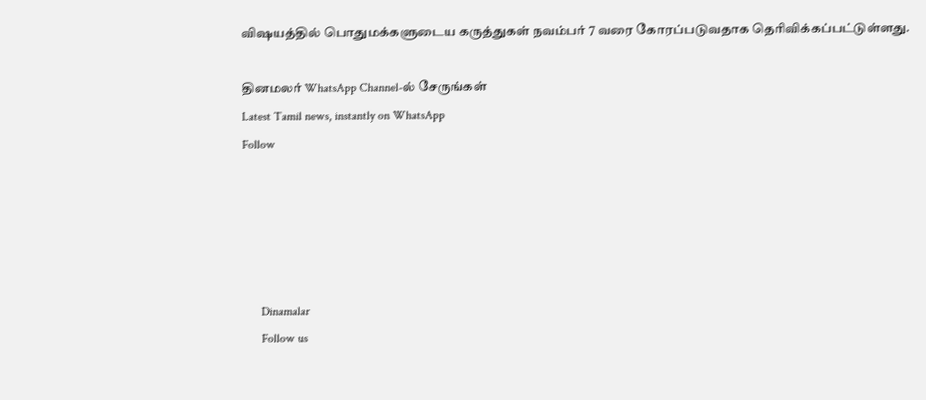விஷயத்தில் பொதுமக்களுடைய கருத்துகள் நவம்பர் 7 வரை கோரப்படுவதாக தெரிவிக்கப்பட்டுள்ளது.

தினமலர் WhatsApp Channel-ல் சேருங்கள்
Latest Tamil news, instantly on WhatsApp
Follow





      Dinamalar
      Follow us